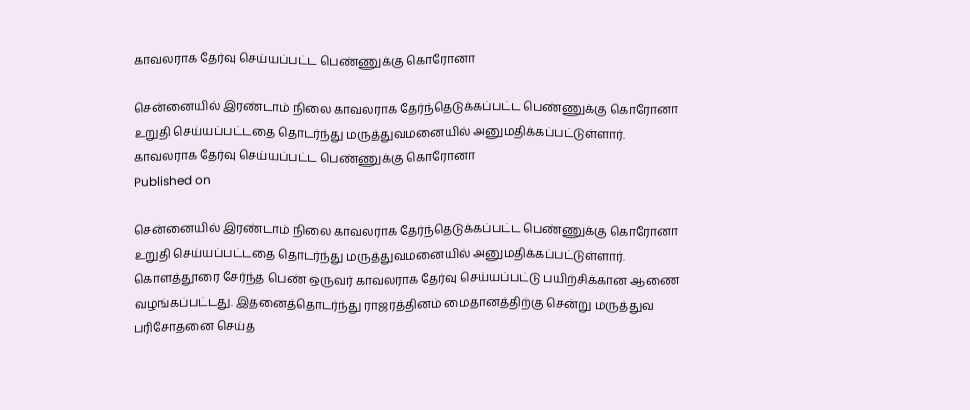காவலராக தேர்வு செய்யப்பட்ட பெண்ணுக்கு கொரோனா

சென்னையில் இரண்டாம் நிலை காவலராக தேர்ந்தெடுக்கப்பட்ட பெண்ணுக்கு கொரோனா உறுதி செய்யப்பட்டதை தொடர்ந்து மருத்துவமனையில் அனுமதிக்கப்பட்டுள்ளார்.
காவலராக தேர்வு செய்யப்பட்ட பெண்ணுக்கு கொரோனா
Published on

சென்னையில் இரண்டாம் நிலை காவலராக தேர்ந்தெடுக்கப்பட்ட பெண்ணுக்கு கொரோனா உறுதி செய்யப்பட்டதை தொடர்ந்து மருத்துவமனையில் அனுமதிக்கப்பட்டுள்ளார். கொளத்தூரை சேர்ந்த பெண் ஒருவர் காவலராக தேர்வு செய்யப்பட்டு பயிற்சிக்கான ஆணை வழங்கப்பட்டது. இதனைத்தொடர்ந்து ராஜரத்தினம் மைதானத்திற்கு சென்று மருத்துவ பரிசோதனை செய்த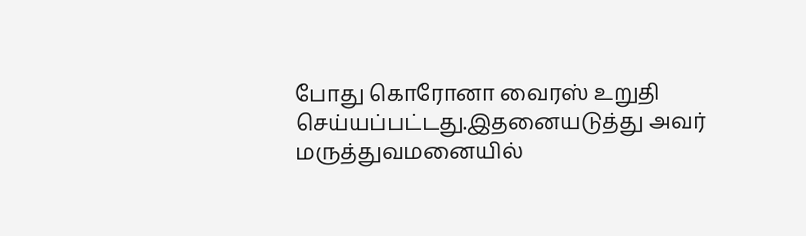போது கொரோனா வைரஸ் உறுதி செய்யப்பட்டது.இதனையடுத்து அவர் மருத்துவமனையில்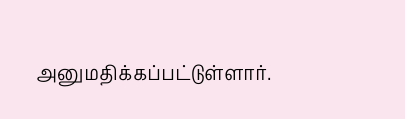அனுமதிக்கப்பட்டுள்ளார்.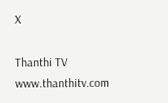X

Thanthi TV
www.thanthitv.com